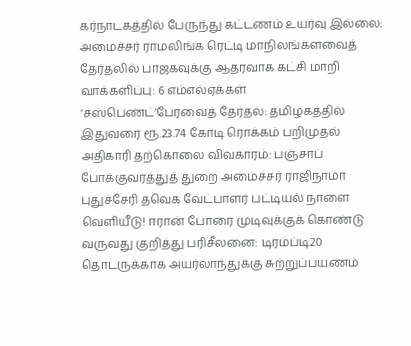கர்நாடகத்தில் பேருந்து கட்டணம் உயர்வு இல்லை: அமைச்சர் ராமலிங்க ரெட்டி மாநிலங்களவைத் தேர்தலில் பாஜகவுக்கு ஆதரவாக கட்சி மாறி வாக்களிப்பு: 6 எம்எல்ஏக்கள் ‘சஸ்பெண்ட்’பேரவைத் தேர்தல்: தமிழகத்தில் இதுவரை ரூ.23.74 கோடி ரொக்கம் பறிமுதல் அதிகாரி தற்கொலை விவகாரம்: பஞ்சாப் போக்குவரத்துத் துறை அமைச்சர் ராஜிநாமா புதுச்சேரி தவெக வேட்பாளர் பட்டியல் நாளை வெளியீடு! ஈரான் போரை முடிவுக்குக் கொண்டு வருவது குறித்து பரிசீலனை: டிரம்ப்டி20 தொடருக்காக அயர்லாந்துக்கு சுற்றுப்பயணம்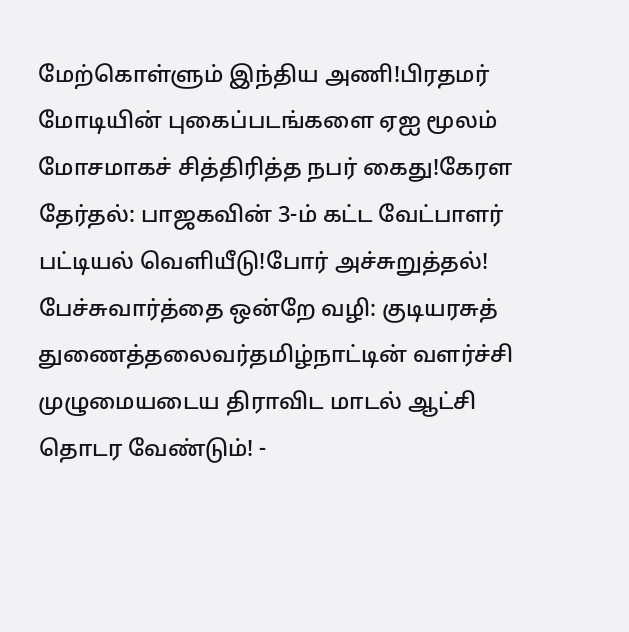மேற்கொள்ளும் இந்திய அணி!பிரதமர் மோடியின் புகைப்படங்களை ஏஐ மூலம் மோசமாகச் சித்திரித்த நபர் கைது!கேரள தேர்தல்: பாஜகவின் 3-ம் கட்ட வேட்பாளர் பட்டியல் வெளியீடு!போர் அச்சுறுத்தல்! பேச்சுவார்த்தை ஒன்றே வழி: குடியரசுத் துணைத்தலைவர்தமிழ்நாட்டின் வளர்ச்சி முழுமையடைய திராவிட மாடல் ஆட்சி தொடர வேண்டும்! -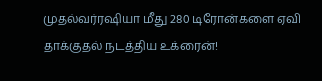முதல்வர்ரஷியா மீது 280 டிரோன்களை ஏவி தாக்குதல் நடத்திய உக்ரைன்!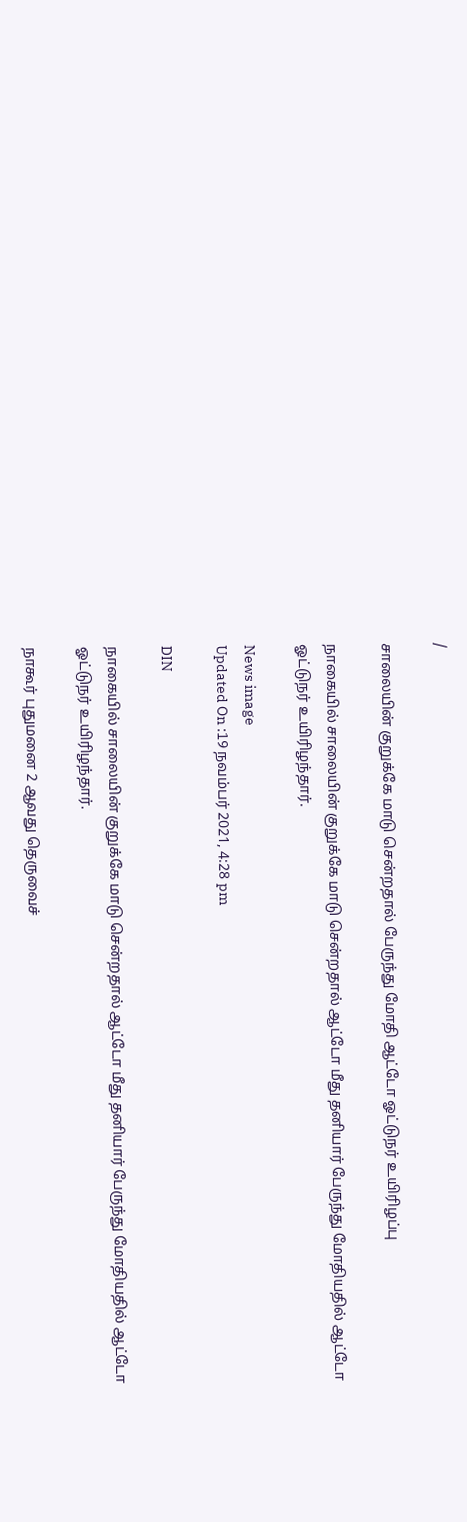/

சாலையின் குறுக்கே மாடு சென்றதால் பேருந்து மோதி ஆட்டோ ஓட்டுநர் உயிரிழப்பு

நாகையில் சாலையின் குறுக்கே மாடு சென்றதால் ஆட்டோ மீது தனியார் பேருந்து மோதியதில் ஆட்டோ ஓட்டுநர் உயிரிழந்தார்.

News image
Updated On :19 நவம்பர் 2021, 4:28 pm

DIN

நாகையில் சாலையின் குறுக்கே மாடு சென்றதால் ஆட்டோ மீது தனியார் பேருந்து மோதியதில் ஆட்டோ ஓட்டுநர் உயிரிழந்தார்.

நாகூர் புதுமனை 2 ஆவது தெருவைச்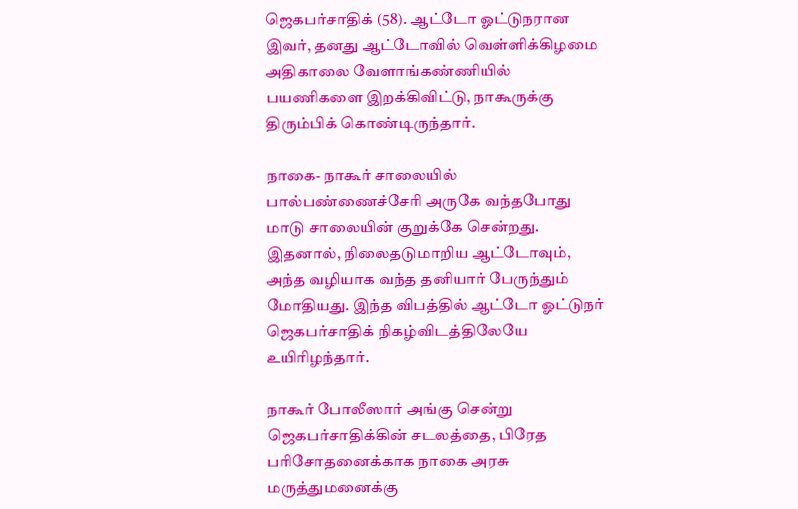ஜெகபர்சாதிக் (58). ஆட்டோ ஓட்டுநரான இவர், தனது ஆட்டோவில் வெள்ளிக்கிழமை அதிகாலை வேளாங்கண்ணியில் பயணிகளை இறக்கிவிட்டு, நாகூருக்கு திரும்பிக் கொண்டிருந்தார்.

நாகை- நாகூர் சாலையில் பால்பண்ணைச்சேரி அருகே வந்தபோது மாடு சாலையின் குறுக்கே சென்றது. இதனால், நிலைதடுமாறிய ஆட்டோவும், அந்த வழியாக வந்த தனியார் பேருந்தும் மோதியது. இந்த விபத்தில் ஆட்டோ ஓட்டுநர் ஜெகபர்சாதிக் நிகழ்விடத்திலேயே உயிரிழந்தார்.

நாகூர் போலீஸார் அங்கு சென்று ஜெகபர்சாதிக்கின் சடலத்தை, பிரேத பரிசோதனைக்காக நாகை அரசு மருத்துமனைக்கு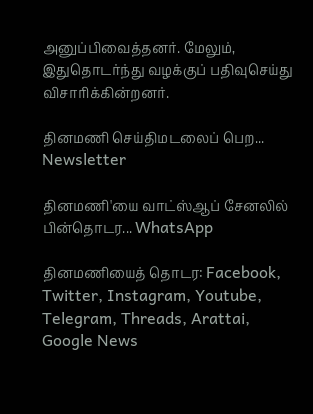அனுப்பிவைத்தனர். மேலும், இதுதொடர்ந்து வழக்குப் பதிவுசெய்து விசாரிக்கின்றனர்.

தினமணி செய்திமடலைப் பெற... Newsletter

தினமணி'யை வாட்ஸ்ஆப் சேனலில் பின்தொடர... WhatsApp

தினமணியைத் தொடர: Facebook, Twitter, Instagram, Youtube, Telegram, Threads, Arattai, Google News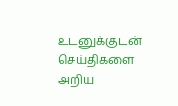உடனுக்குடன் செய்திகளை அறிய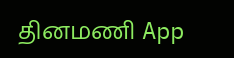தினமணி App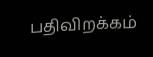பதிவிறக்கம்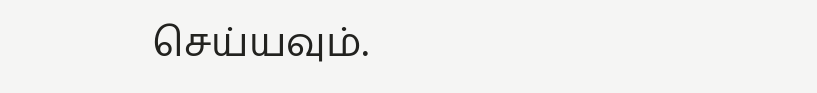செய்யவும்.